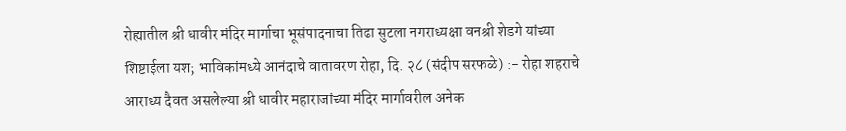रोह्यातील श्री धावीर मंदिर मार्गाचा भूसंपादनाचा तिढा सुटला नगराध्यक्षा वनश्री शेडगे यांच्या शिष्टाईला यश; भाविकांमध्ये आनंदाचे वातावरण रोहा, दि. २८ (संदीप सरफळे) :- रोहा शहराचे आराध्य दैवत असलेल्या श्री धावीर महाराजांच्या मंदिर मार्गावरील अनेक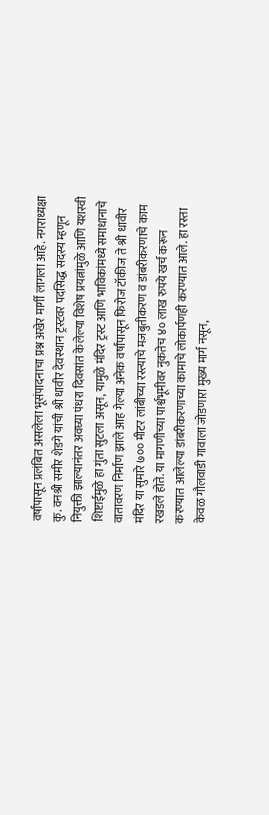वर्षांपासून प्रलंबित असलेला भूसंपादनाचा प्रश्न अखेर मार्गी लागला आहे. नगराध्यक्षा कु. वनश्री समीर शेडगे यांची श्री धावीर देवस्थान ट्रस्टवर पदसिद्ध सदस्य म्हणून नियुक्ती झाल्यानंतर अवघ्या पंधरा दिवसांत केलेल्या विशेष प्रयत्नांमुळे आणि यशस्वी शिष्टाईमुळे हा गुंता सुटला असून, यामुळे मंदिर ट्रस्ट आणि भाविकांमध्ये समाधानाचे वातावरण निर्माण झाले आह गेल्या अनेक वर्षांपासून फिरोज टॉकीज ते श्री धावीर मंदिर या सुमारे ७०० मीटर लांबीच्या रस्त्याचे मजबुतीकरण व डांबरीकरणाचे काम रखडले होते. या मागणीच्या पार्श्वभूमीवर नुकतेच ४० लाख रुपये खर्च करून करण्यात आलेल्या डांबरीकरणाच्या कामाचे लोकार्पणही करण्यात आले. हा रस्ता केवळ गौलवाडी गावाला जोडणारा मुख्य मार्ग नसून,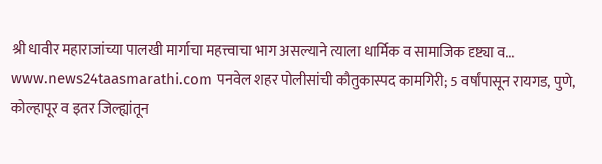श्री धावीर महाराजांच्या पालखी मार्गाचा महत्त्वाचा भाग असल्याने त्याला धार्मिक व सामाजिक दृष्ट्या व...
www.news24taasmarathi.com पनवेल शहर पोलीसांची कौतुकास्पद कामगिरी; 5 वर्षांपासून रायगड, पुणे, कोल्हापूर व इतर जिल्ह्यांतून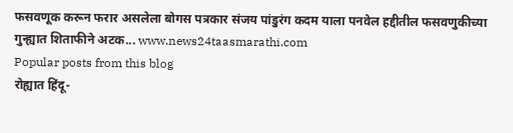फसवणूक करून फरार असलेला बोगस पत्रकार संजय पांडुरंग कदम याला पनवेल हद्दीतील फसवणुकीच्या गुन्ह्यात शिताफीने अटक... www.news24taasmarathi.com
Popular posts from this blog
रोह्यात हिंदू-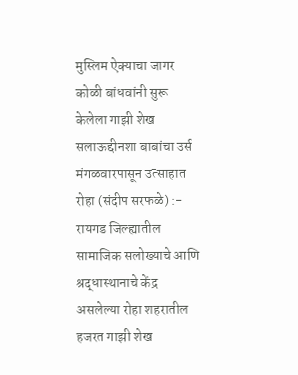मुस्लिम ऐक्याचा जागर कोळी बांधवांनी सुरू केलेला गाझी शेख सलाऊद्दीनशा बाबांचा उर्स मंगळवारपासून उत्साहात रोहा (संदीप सरफळे) :- रायगड जिल्ह्यातील सामाजिक सलोख्याचे आणि श्रद्धास्थानाचे केंद्र असलेल्या रोहा शहरातील हजरत गाझी शेख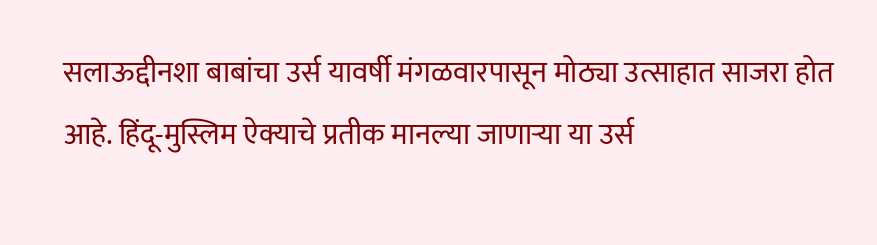सलाऊद्दीनशा बाबांचा उर्स यावर्षी मंगळवारपासून मोठ्या उत्साहात साजरा होत आहे. हिंदू-मुस्लिम ऐक्याचे प्रतीक मानल्या जाणाऱ्या या उर्स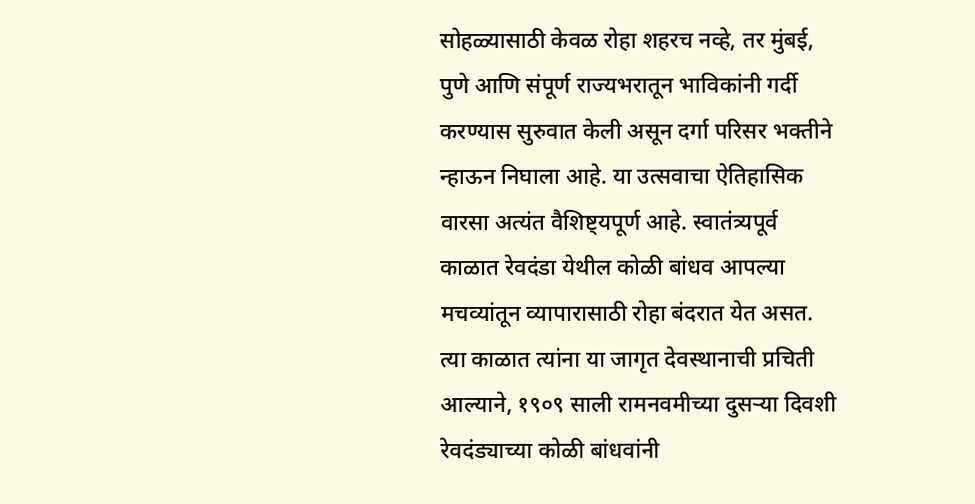सोहळ्यासाठी केवळ रोहा शहरच नव्हे, तर मुंबई, पुणे आणि संपूर्ण राज्यभरातून भाविकांनी गर्दी करण्यास सुरुवात केली असून दर्गा परिसर भक्तीने न्हाऊन निघाला आहे. या उत्सवाचा ऐतिहासिक वारसा अत्यंत वैशिष्ट्यपूर्ण आहे. स्वातंत्र्यपूर्व काळात रेवदंडा येथील कोळी बांधव आपल्या मचव्यांतून व्यापारासाठी रोहा बंदरात येत असत. त्या काळात त्यांना या जागृत देवस्थानाची प्रचिती आल्याने, १९०९ साली रामनवमीच्या दुसऱ्या दिवशी रेवदंड्याच्या कोळी बांधवांनी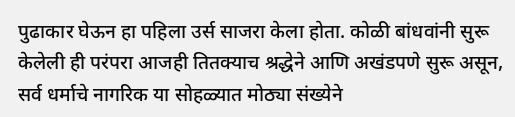पुढाकार घेऊन हा पहिला उर्स साजरा केला होता. कोळी बांधवांनी सुरू केलेली ही परंपरा आजही तितक्याच श्रद्धेने आणि अखंडपणे सुरू असून, सर्व धर्माचे नागरिक या सोहळ्यात मोठ्या संख्येने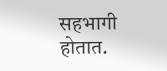सहभागी होतात.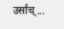उर्साच्...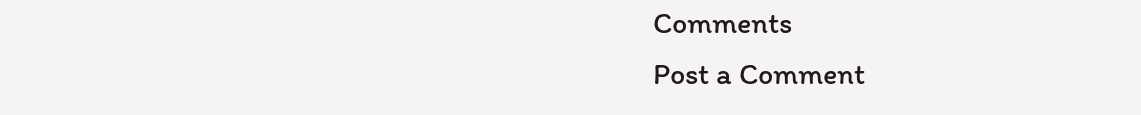Comments
Post a Comment